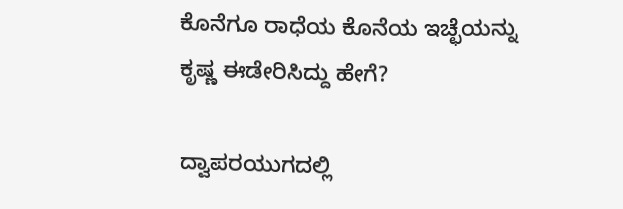ಕೊನೆಗೂ ರಾಧೆಯ ಕೊನೆಯ ಇಚ್ಛೆಯನ್ನು ಕೃಷ್ಣ ಈಡೇರಿಸಿದ್ದು ಹೇಗೆ?

ದ್ವಾಪರಯುಗದಲ್ಲಿ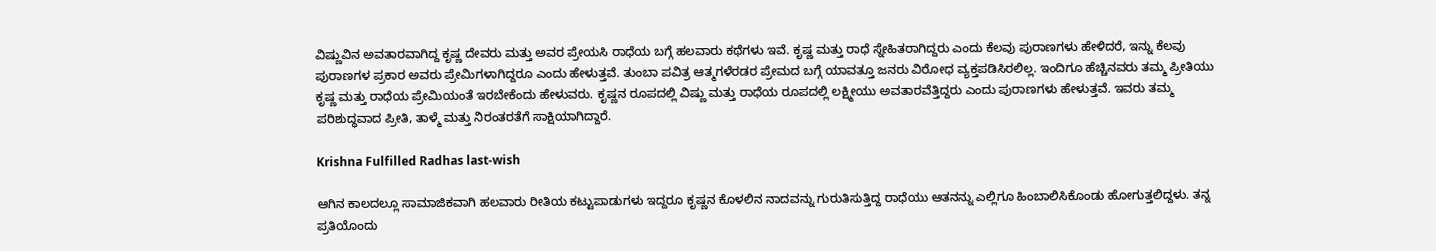ವಿಷ್ಣುವಿನ ಅವತಾರವಾಗಿದ್ದ ಕೃಷ್ಣ ದೇವರು ಮತ್ತು ಅವರ ಪ್ರೇಯಸಿ ರಾಧೆಯ ಬಗ್ಗೆ ಹಲವಾರು ಕಥೆಗಳು ಇವೆ. ಕೃಷ್ಣ ಮತ್ತು ರಾಧೆ ಸ್ನೇಹಿತರಾಗಿದ್ದರು ಎಂದು ಕೆಲವು ಪುರಾಣಗಳು ಹೇಳಿದರೆ, ಇನ್ನು ಕೆಲವು ಪುರಾಣಗಳ ಪ್ರಕಾರ ಅವರು ಪ್ರೇಮಿಗಳಾಗಿದ್ದರೂ ಎಂದು ಹೇಳುತ್ತವೆ. ತುಂಬಾ ಪವಿತ್ರ ಆತ್ಮಗಳೆರಡರ ಪ್ರೇಮದ ಬಗ್ಗೆ ಯಾವತ್ತೂ ಜನರು ವಿರೋಧ ವ್ಯಕ್ತಪಡಿಸಿರಲಿಲ್ಲ. ಇಂದಿಗೂ ಹೆಚ್ಚಿನವರು ತಮ್ಮ ಪ್ರೀತಿಯು ಕೃಷ್ಣ ಮತ್ತು ರಾಧೆಯ ಪ್ರೇಮಿಯಂತೆ ಇರಬೇಕೆಂದು ಹೇಳುವರು. ಕೃಷ್ಣನ ರೂಪದಲ್ಲಿ ವಿಷ್ಣು ಮತ್ತು ರಾಧೆಯ ರೂಪದಲ್ಲಿ ಲಕ್ಷ್ಮೀಯು ಅವತಾರವೆತ್ತಿದ್ದರು ಎಂದು ಪುರಾಣಗಳು ಹೇಳುತ್ತವೆ. ಇವರು ತಮ್ಮ ಪರಿಶುದ್ಧವಾದ ಪ್ರೀತಿ, ತಾಳ್ಮೆ ಮತ್ತು ನಿರಂತರತೆಗೆ ಸಾಕ್ಷಿಯಾಗಿದ್ದಾರೆ.

Krishna Fulfilled Radhas last-wish

ಆಗಿನ ಕಾಲದಲ್ಲೂ ಸಾಮಾಜಿಕವಾಗಿ ಹಲವಾರು ರೀತಿಯ ಕಟ್ಟುಪಾಡುಗಳು ಇದ್ದರೂ ಕೃಷ್ಣನ ಕೊಳಲಿನ ನಾದವನ್ನು ಗುರುತಿಸುತ್ತಿದ್ದ ರಾಧೆಯು ಆತನನ್ನು ಎಲ್ಲಿಗೂ ಹಿಂಬಾಲಿಸಿಕೊಂಡು ಹೋಗುತ್ತಲಿದ್ದಳು. ತನ್ನ ಪ್ರತಿಯೊಂದು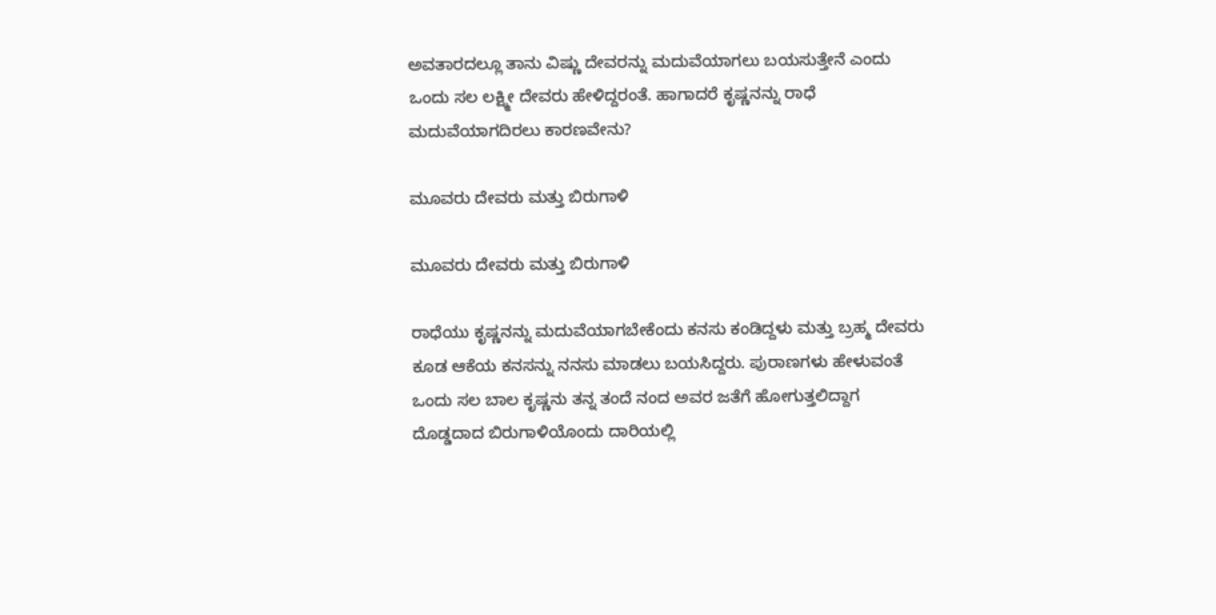ಅವತಾರದಲ್ಲೂ ತಾನು ವಿಷ್ಣು ದೇವರನ್ನು ಮದುವೆಯಾಗಲು ಬಯಸುತ್ತೇನೆ ಎಂದು ಒಂದು ಸಲ ಲಕ್ಷ್ಮೀ ದೇವರು ಹೇಳಿದ್ದರಂತೆ. ಹಾಗಾದರೆ ಕೃಷ್ಣನನ್ನು ರಾಧೆ ಮದುವೆಯಾಗದಿರಲು ಕಾರಣವೇನು?

ಮೂವರು ದೇವರು ಮತ್ತು ಬಿರುಗಾಳಿ

ಮೂವರು ದೇವರು ಮತ್ತು ಬಿರುಗಾಳಿ

ರಾಧೆಯು ಕೃಷ್ಣನನ್ನು ಮದುವೆಯಾಗಬೇಕೆಂದು ಕನಸು ಕಂಡಿದ್ದಳು ಮತ್ತು ಬ್ರಹ್ಮ ದೇವರು ಕೂಡ ಆಕೆಯ ಕನಸನ್ನು ನನಸು ಮಾಡಲು ಬಯಸಿದ್ದರು. ಪುರಾಣಗಳು ಹೇಳುವಂತೆ ಒಂದು ಸಲ ಬಾಲ ಕೃಷ್ಣನು ತನ್ನ ತಂದೆ ನಂದ ಅವರ ಜತೆಗೆ ಹೋಗುತ್ತಲಿದ್ದಾಗ ದೊಡ್ಡದಾದ ಬಿರುಗಾಳಿಯೊಂದು ದಾರಿಯಲ್ಲಿ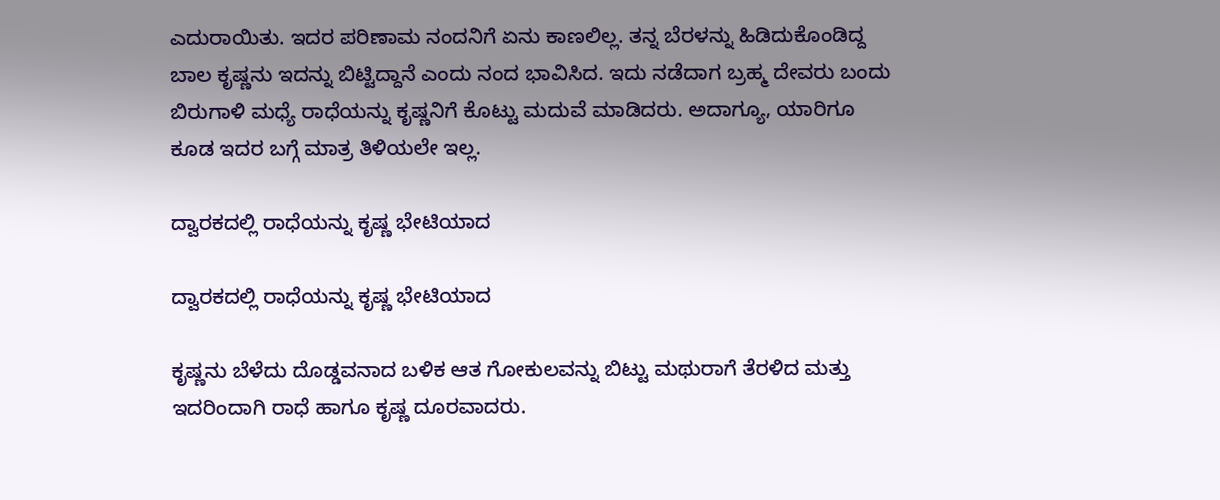ಎದುರಾಯಿತು. ಇದರ ಪರಿಣಾಮ ನಂದನಿಗೆ ಏನು ಕಾಣಲಿಲ್ಲ. ತನ್ನ ಬೆರಳನ್ನು ಹಿಡಿದುಕೊಂಡಿದ್ದ ಬಾಲ ಕೃಷ್ಣನು ಇದನ್ನು ಬಿಟ್ಟಿದ್ದಾನೆ ಎಂದು ನಂದ ಭಾವಿಸಿದ. ಇದು ನಡೆದಾಗ ಬ್ರಹ್ಮ ದೇವರು ಬಂದು ಬಿರುಗಾಳಿ ಮಧ್ಯೆ ರಾಧೆಯನ್ನು ಕೃಷ್ಣನಿಗೆ ಕೊಟ್ಟು ಮದುವೆ ಮಾಡಿದರು. ಅದಾಗ್ಯೂ, ಯಾರಿಗೂ ಕೂಡ ಇದರ ಬಗ್ಗೆ ಮಾತ್ರ ತಿಳಿಯಲೇ ಇಲ್ಲ.

ದ್ವಾರಕದಲ್ಲಿ ರಾಧೆಯನ್ನು ಕೃಷ್ಣ ಭೇಟಿಯಾದ

ದ್ವಾರಕದಲ್ಲಿ ರಾಧೆಯನ್ನು ಕೃಷ್ಣ ಭೇಟಿಯಾದ

ಕೃಷ್ಣನು ಬೆಳೆದು ದೊಡ್ಡವನಾದ ಬಳಿಕ ಆತ ಗೋಕುಲವನ್ನು ಬಿಟ್ಟು ಮಥುರಾಗೆ ತೆರಳಿದ ಮತ್ತು ಇದರಿಂದಾಗಿ ರಾಧೆ ಹಾಗೂ ಕೃಷ್ಣ ದೂರವಾದರು.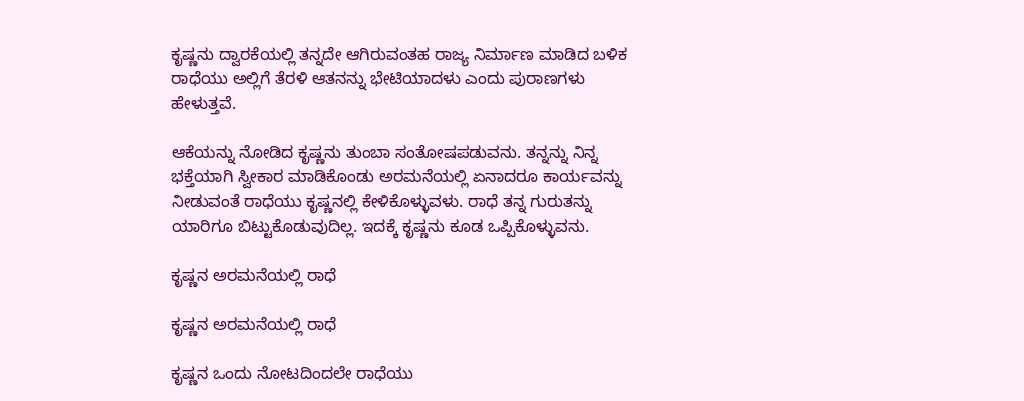ಕೃಷ್ಣನು ದ್ವಾರಕೆಯಲ್ಲಿ ತನ್ನದೇ ಆಗಿರುವಂತಹ ರಾಜ್ಯ ನಿರ್ಮಾಣ ಮಾಡಿದ ಬಳಿಕ ರಾಧೆಯು ಅಲ್ಲಿಗೆ ತೆರಳಿ ಆತನನ್ನು ಭೇಟಿಯಾದಳು ಎಂದು ಪುರಾಣಗಳು ಹೇಳುತ್ತವೆ.

ಆಕೆಯನ್ನು ನೋಡಿದ ಕೃಷ್ಣನು ತುಂಬಾ ಸಂತೋಷಪಡುವನು. ತನ್ನನ್ನು ನಿನ್ನ ಭಕ್ತೆಯಾಗಿ ಸ್ವೀಕಾರ ಮಾಡಿಕೊಂಡು ಅರಮನೆಯಲ್ಲಿ ಏನಾದರೂ ಕಾರ್ಯವನ್ನು ನೀಡುವಂತೆ ರಾಧೆಯು ಕೃಷ್ಣನಲ್ಲಿ ಕೇಳಿಕೊಳ್ಳುವಳು. ರಾಧೆ ತನ್ನ ಗುರುತನ್ನು ಯಾರಿಗೂ ಬಿಟ್ಟುಕೊಡುವುದಿಲ್ಲ. ಇದಕ್ಕೆ ಕೃಷ್ಣನು ಕೂಡ ಒಪ್ಪಿಕೊಳ್ಳುವನು.

ಕೃಷ್ಣನ ಅರಮನೆಯಲ್ಲಿ ರಾಧೆ

ಕೃಷ್ಣನ ಅರಮನೆಯಲ್ಲಿ ರಾಧೆ

ಕೃಷ್ಣನ ಒಂದು ನೋಟದಿಂದಲೇ ರಾಧೆಯು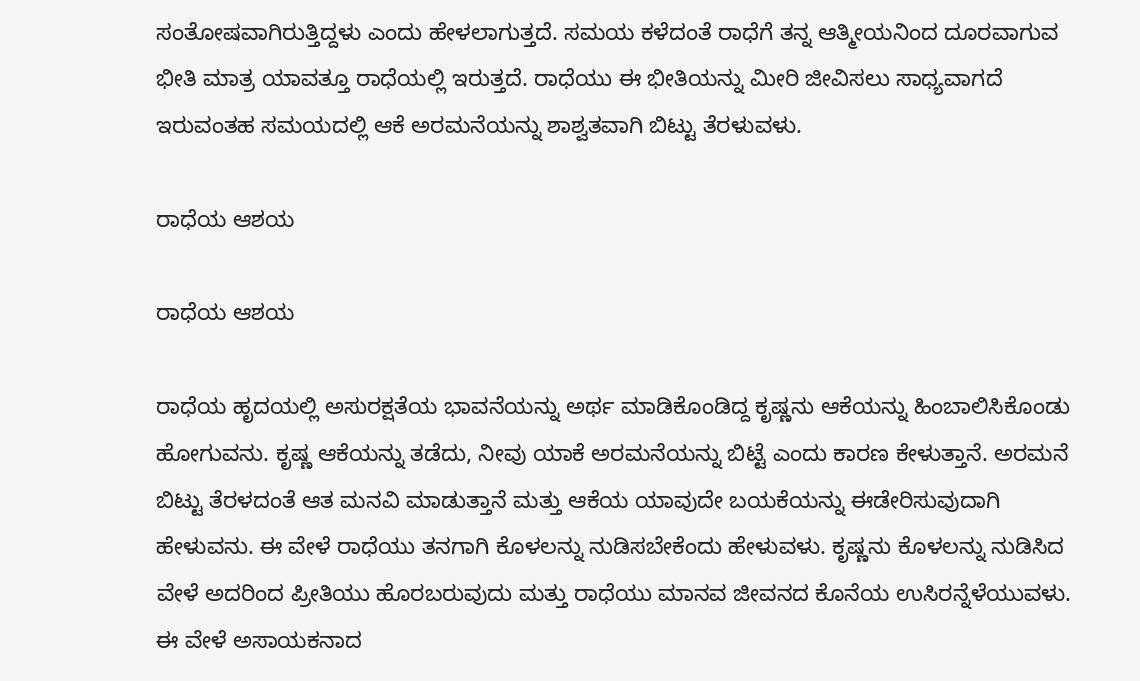ಸಂತೋಷವಾಗಿರುತ್ತಿದ್ದಳು ಎಂದು ಹೇಳಲಾಗುತ್ತದೆ. ಸಮಯ ಕಳೆದಂತೆ ರಾಧೆಗೆ ತನ್ನ ಆತ್ಮೀಯನಿಂದ ದೂರವಾಗುವ ಭೀತಿ ಮಾತ್ರ ಯಾವತ್ತೂ ರಾಧೆಯಲ್ಲಿ ಇರುತ್ತದೆ. ರಾಧೆಯು ಈ ಭೀತಿಯನ್ನು ಮೀರಿ ಜೀವಿಸಲು ಸಾಧ್ಯವಾಗದೆ ಇರುವಂತಹ ಸಮಯದಲ್ಲಿ ಆಕೆ ಅರಮನೆಯನ್ನು ಶಾಶ್ವತವಾಗಿ ಬಿಟ್ಟು ತೆರಳುವಳು.

ರಾಧೆಯ ಆಶಯ

ರಾಧೆಯ ಆಶಯ

ರಾಧೆಯ ಹೃದಯಲ್ಲಿ ಅಸುರಕ್ಷತೆಯ ಭಾವನೆಯನ್ನು ಅರ್ಥ ಮಾಡಿಕೊಂಡಿದ್ದ ಕೃಷ್ಣನು ಆಕೆಯನ್ನು ಹಿಂಬಾಲಿಸಿಕೊಂಡು ಹೋಗುವನು. ಕೃಷ್ಣ ಆಕೆಯನ್ನು ತಡೆದು, ನೀವು ಯಾಕೆ ಅರಮನೆಯನ್ನು ಬಿಟ್ಟೆ ಎಂದು ಕಾರಣ ಕೇಳುತ್ತಾನೆ. ಅರಮನೆ ಬಿಟ್ಟು ತೆರಳದಂತೆ ಆತ ಮನವಿ ಮಾಡುತ್ತಾನೆ ಮತ್ತು ಆಕೆಯ ಯಾವುದೇ ಬಯಕೆಯನ್ನು ಈಡೇರಿಸುವುದಾಗಿ ಹೇಳುವನು. ಈ ವೇಳೆ ರಾಧೆಯು ತನಗಾಗಿ ಕೊಳಲನ್ನು ನುಡಿಸಬೇಕೆಂದು ಹೇಳುವಳು. ಕೃಷ್ಣನು ಕೊಳಲನ್ನು ನುಡಿಸಿದ ವೇಳೆ ಅದರಿಂದ ಪ್ರೀತಿಯು ಹೊರಬರುವುದು ಮತ್ತು ರಾಧೆಯು ಮಾನವ ಜೀವನದ ಕೊನೆಯ ಉಸಿರನ್ನೆಳೆಯುವಳು. ಈ ವೇಳೆ ಅಸಾಯಕನಾದ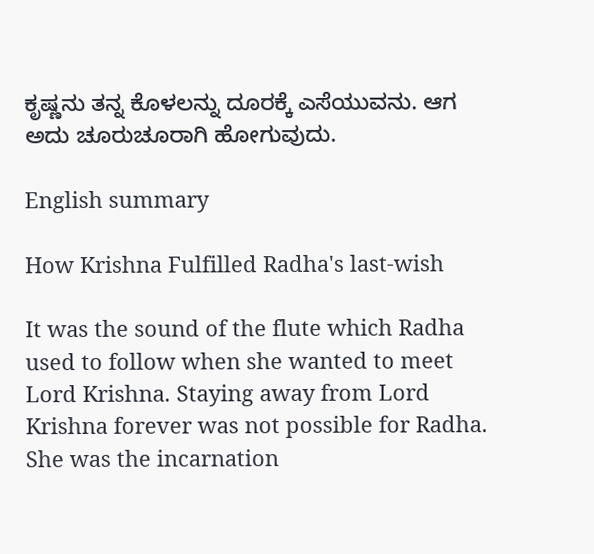ಕೃಷ್ಣನು ತನ್ನ ಕೊಳಲನ್ನು ದೂರಕ್ಕೆ ಎಸೆಯುವನು. ಆಗ ಅದು ಚೂರುಚೂರಾಗಿ ಹೋಗುವುದು.

English summary

How Krishna Fulfilled Radha's last-wish

It was the sound of the flute which Radha used to follow when she wanted to meet Lord Krishna. Staying away from Lord Krishna forever was not possible for Radha. She was the incarnation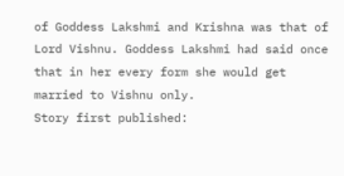of Goddess Lakshmi and Krishna was that of Lord Vishnu. Goddess Lakshmi had said once that in her every form she would get married to Vishnu only.
Story first published: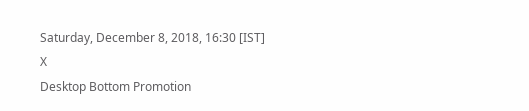Saturday, December 8, 2018, 16:30 [IST]
X
Desktop Bottom Promotion